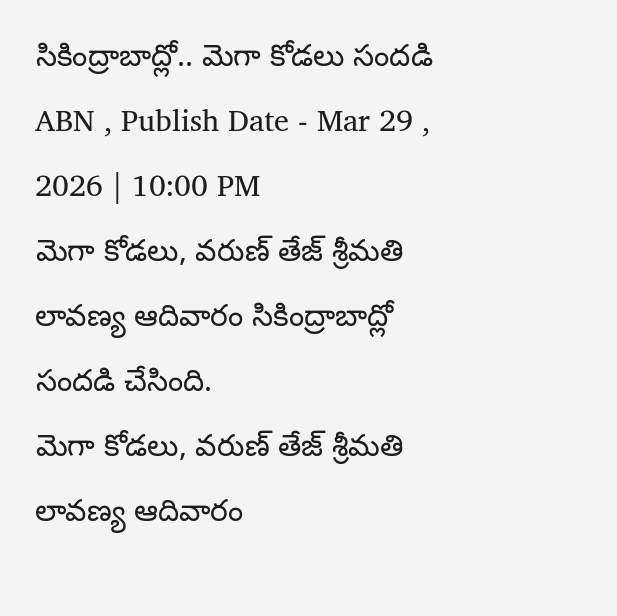సికింద్రాబాద్లో.. మెగా కోడలు సందడి
ABN , Publish Date - Mar 29 , 2026 | 10:00 PM
మెగా కోడలు, వరుణ్ తేజ్ శ్రీమతి లావణ్య ఆదివారం సికింద్రాబాద్లో సందడి చేసింది.
మెగా కోడలు, వరుణ్ తేజ్ శ్రీమతి లావణ్య ఆదివారం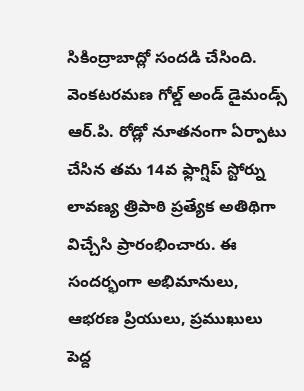సికింద్రాబాద్లో సందడి చేసింది. వెంకటరమణ గోల్డ్ అండ్ డైమండ్స్ ఆర్.పి. రోడ్లో నూతనంగా ఏర్పాటు చేసిన తమ 14వ ఫ్లాగ్షిప్ స్టోర్ను లావణ్య త్రిపాఠి ప్రత్యేక అతిథిగా విచ్చేసి ప్రారంభించారు. ఈ సందర్భంగా అభిమానులు, ఆభరణ ప్రియులు, ప్రముఖులు పెద్ద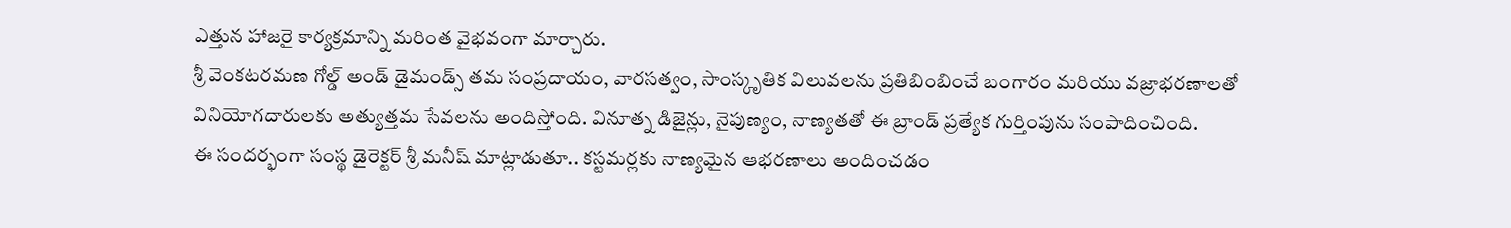ఎత్తున హాజరై కార్యక్రమాన్ని మరింత వైభవంగా మార్చారు.
శ్రీ వెంకటరమణ గోల్డ్ అండ్ డైమండ్స్ తమ సంప్రదాయం, వారసత్వం, సాంస్కృతిక విలువలను ప్రతిబింబించే బంగారం మరియు వజ్రాభరణాలతో వినియోగదారులకు అత్యుత్తమ సేవలను అందిస్తోంది. వినూత్న డిజైన్లు, నైపుణ్యం, నాణ్యతతో ఈ బ్రాండ్ ప్రత్యేక గుర్తింపును సంపాదించింది.
ఈ సందర్భంగా సంస్థ డైరెక్టర్ శ్రీ మనీష్ మాట్లాడుతూ.. కస్టమర్లకు నాణ్యమైన ఆభరణాలు అందించడం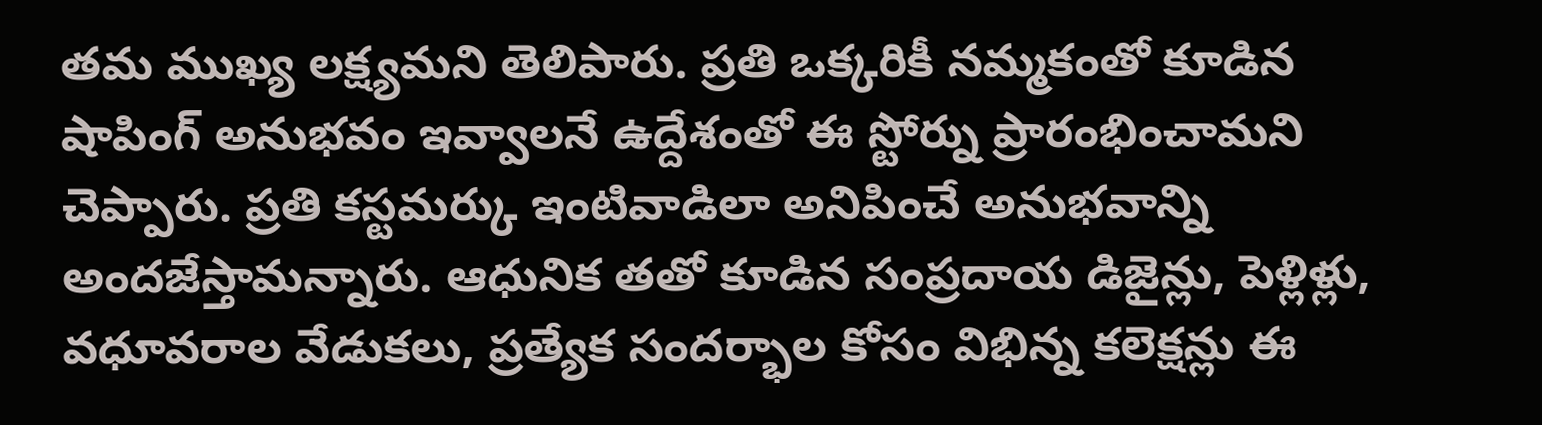తమ ముఖ్య లక్ష్యమని తెలిపారు. ప్రతి ఒక్కరికీ నమ్మకంతో కూడిన షాపింగ్ అనుభవం ఇవ్వాలనే ఉద్దేశంతో ఈ స్టోర్ను ప్రారంభించామని చెప్పారు. ప్రతి కస్టమర్కు ఇంటివాడిలా అనిపించే అనుభవాన్ని అందజేస్తామన్నారు. ఆధునిక తతో కూడిన సంప్రదాయ డిజైన్లు, పెళ్లిళ్లు, వధూవరాల వేడుకలు, ప్రత్యేక సందర్భాల కోసం విభిన్న కలెక్షన్లు ఈ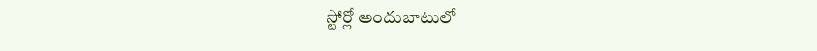స్టోర్లో అందుబాటులో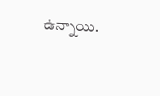ఉన్నాయి.